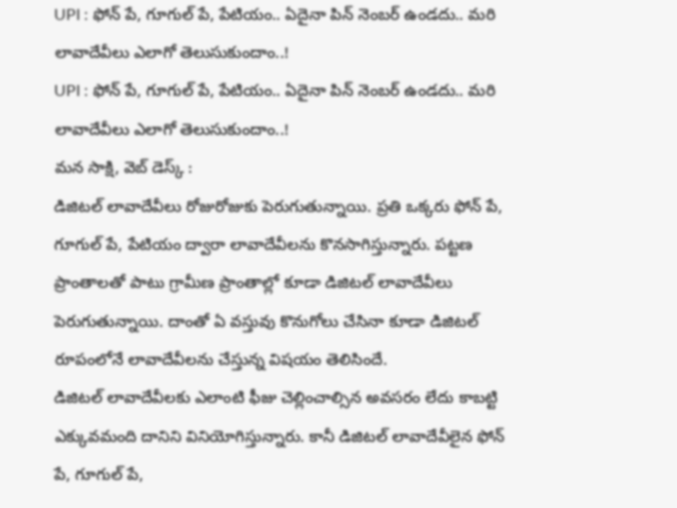UPI : ఫోన్ పే, గూగుల్ పే, పేటియం.. ఏదైనా పిన్ నెంబర్ ఉండదు.. మరి లావాదేవీలు ఎలాగో తెలుసుకుందాం..!
UPI : ఫోన్ పే, గూగుల్ పే, పేటియం.. ఏదైనా పిన్ నెంబర్ ఉండదు.. మరి లావాదేవీలు ఎలాగో తెలుసుకుందాం..!
మన సాక్షి, వెబ్ డెస్క్ :
డిజిటల్ లావాదేవీలు రోజురోజుకు పెరుగుతున్నాయి. ప్రతి ఒక్కరు ఫోన్ పే, గూగుల్ పే, పేటియం ద్వారా లావాదేవీలను కొనసాగిస్తున్నారు. పట్టణ ప్రాంతాలతో పాటు గ్రామీణ ప్రాంతాల్లో కూడా డిజిటల్ లావాదేవీలు పెరుగుతున్నాయి. దాంతో ఏ వస్తువు కొనుగోలు చేసినా కూడా డిజిటల్ రూపంలోనే లావాదేవీలను చేస్తున్న విషయం తెలిసిందే.
డిజిటల్ లావాదేవీలకు ఎలాంటి ఫీజు చెల్లించాల్సిన అవసరం లేదు కాబట్టి ఎక్కువమంది దానిని వినియోగిస్తున్నారు. కానీ డిజిటల్ లావాదేవీలైన ఫోన్ పే, గూగుల్ పే,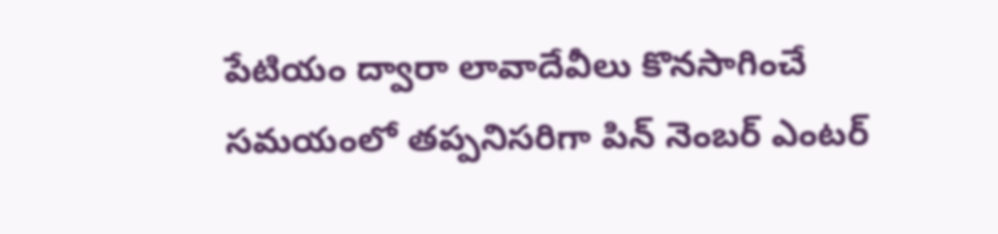పేటియం ద్వారా లావాదేవీలు కొనసాగించే సమయంలో తప్పనిసరిగా పిన్ నెంబర్ ఎంటర్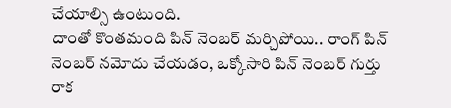చేయాల్సి ఉంటుంది.
దాంతో కొంతమంది పిన్ నెంబర్ మర్చిపోయి.. రాంగ్ పిన్ నెంబర్ నమోదు చేయడం, ఒక్కోసారి పిన్ నెంబర్ గుర్తు రాక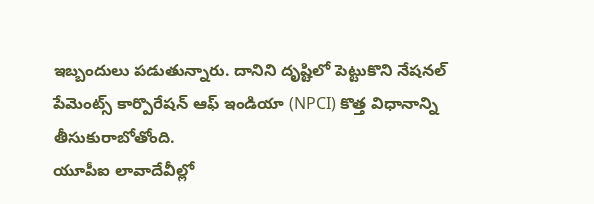ఇబ్బందులు పడుతున్నారు. దానిని దృష్టిలో పెట్టుకొని నేషనల్ పేమెంట్స్ కార్పొరేషన్ ఆఫ్ ఇండియా (NPCI) కొత్త విధానాన్ని తీసుకురాబోతోంది.
యూపీఐ లావాదేవీల్లో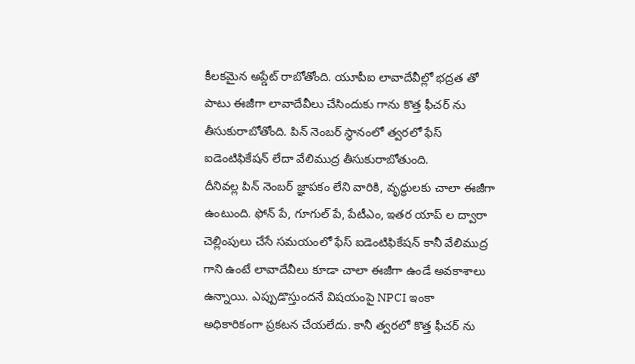కీలకమైన అప్డేట్ రాబోతోంది. యూపీఐ లావాదేవీల్లో భద్రత తో పాటు ఈజీగా లావాదేవీలు చేసిందుకు గాను కొత్త ఫీచర్ ను తీసుకురాబోతోంది. పిన్ నెంబర్ స్థానంలో త్వరలో ఫేస్ ఐడెంటిఫికేషన్ లేదా వేలిముద్ర తీసుకురాబోతుంది.
దీనివల్ల పిన్ నెంబర్ జ్ఞాపకం లేని వారికి, వృద్ధులకు చాలా ఈజీగా ఉంటుంది. ఫోన్ పే, గూగుల్ పే, పేటీఎం, ఇతర యాప్ ల ద్వారా చెల్లింపులు చేసే సమయంలో ఫేస్ ఐడెంటిఫికేషన్ కానీ వేలిముద్ర గాని ఉంటే లావాదేవీలు కూడా చాలా ఈజీగా ఉండే అవకాశాలు ఉన్నాయి. ఎప్పుడొస్తుందనే విషయంపై NPCI ఇంకా అధికారికంగా ప్రకటన చేయలేదు. కానీ త్వరలో కొత్త ఫీచర్ ను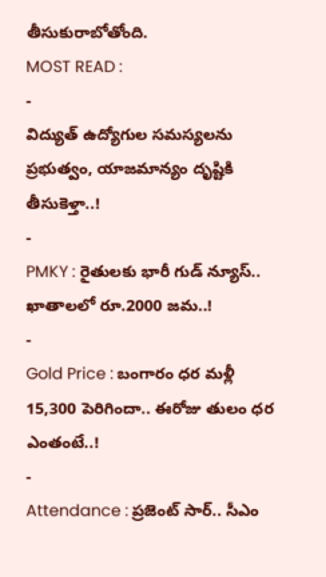తీసుకురాబోతోంది.
MOST READ :
-
విద్యుత్ ఉద్యోగుల సమస్యలను ప్రభుత్వం, యాజమాన్యం దృష్టికి తీసుకెళ్తా..!
-
PMKY : రైతులకు భారీ గుడ్ న్యూస్.. ఖాతాలలో రూ.2000 జమ..!
-
Gold Price : బంగారం ధర మళ్లీ 15,300 పెరిగిందా.. ఈరోజు తులం ధర ఎంతంటే..!
-
Attendance : ప్రజెంట్ సార్.. సీఎం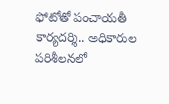ఫోటోతో పంచాయతీ కార్యదర్శి.. అధికారుల పరిశీలనలో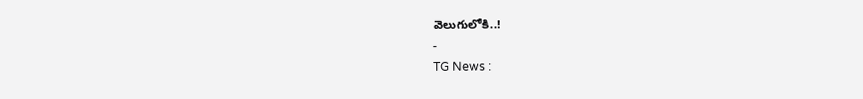వెలుగులోకి..!
-
TG News :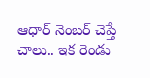ఆధార్ నెంబర్ చెప్తే చాలు.. ఇక రెండు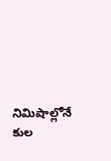నిమిషాల్లోనే కుల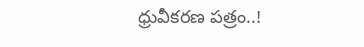ధ్రువీకరణ పత్రం..!